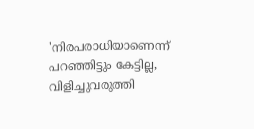'നിരപരാധിയാണെന്ന് പറഞ്ഞിട്ടും കേട്ടില്ല, വിളിച്ചുവരുത്തി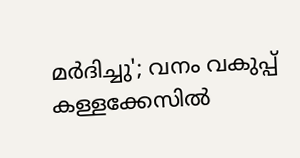മർദിച്ചു'; വനം വകുപ്പ് കള്ളക്കേസില്‍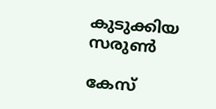കുടുക്കിയ സരുണ്‍

കേസ്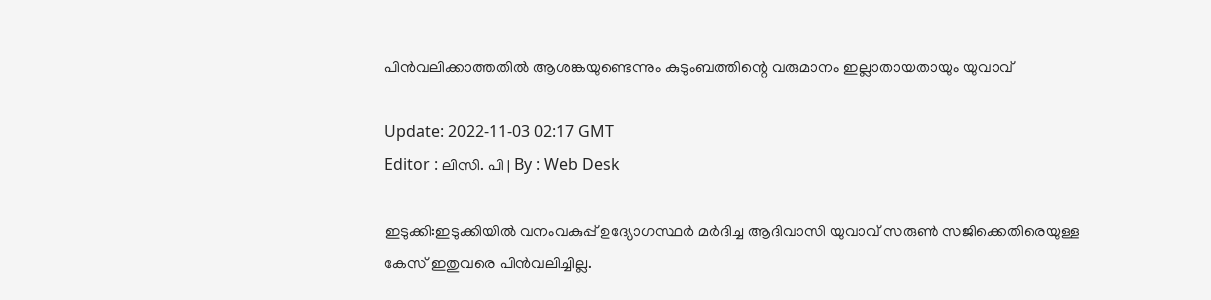പിൻവലിക്കാത്തതിൽ ആശങ്കയുണ്ടെന്നും കുടുംബത്തിന്റെ വരുമാനം ഇല്ലാതായതായും യുവാവ്

Update: 2022-11-03 02:17 GMT
Editor : ലിസി. പി | By : Web Desk

ഇടുക്കി:ഇടുക്കിയിൽ വനംവകുപ്പ് ഉദ്യോഗസ്ഥർ മർദിച്ച ആദിവാസി യുവാവ് സരുൺ സജിക്കെതിരെയുള്ള കേസ് ഇതുവരെ പിൻവലിച്ചില്ല.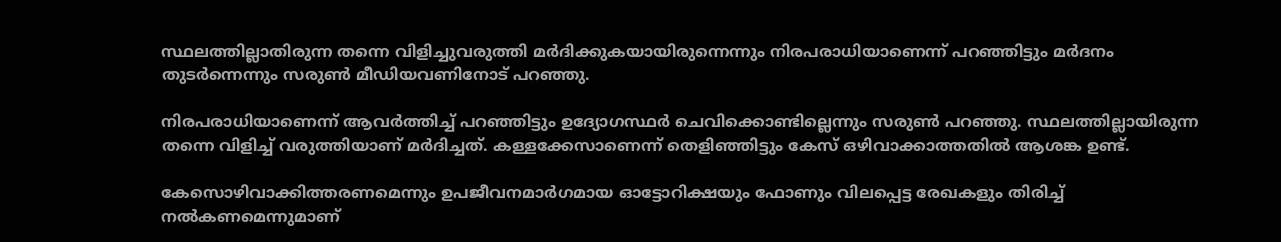സ്ഥലത്തില്ലാതിരുന്ന തന്നെ വിളിച്ചുവരുത്തി മർദിക്കുകയായിരുന്നെന്നും നിരപരാധിയാണെന്ന് പറഞ്ഞിട്ടും മർദനം തുടർന്നെന്നും സരുൺ മീഡിയവണിനോട് പറഞ്ഞു.

നിരപരാധിയാണെന്ന് ആവർത്തിച്ച് പറഞ്ഞിട്ടും ഉദ്യോഗസ്ഥർ ചെവിക്കൊണ്ടില്ലെന്നും സരുൺ പറഞ്ഞു. സ്ഥലത്തില്ലായിരുന്ന തന്നെ വിളിച്ച് വരുത്തിയാണ് മർദിച്ചത്. കള്ളക്കേസാണെന്ന് തെളിഞ്ഞിട്ടും കേസ് ഒഴിവാക്കാത്തതിൽ ആശങ്ക ഉണ്ട്.

കേസൊഴിവാക്കിത്തരണമെന്നും ഉപജീവനമാർഗമായ ഓട്ടോറിക്ഷയും ഫോണും വിലപ്പെട്ട രേഖകളും തിരിച്ച് നൽകണമെന്നുമാണ്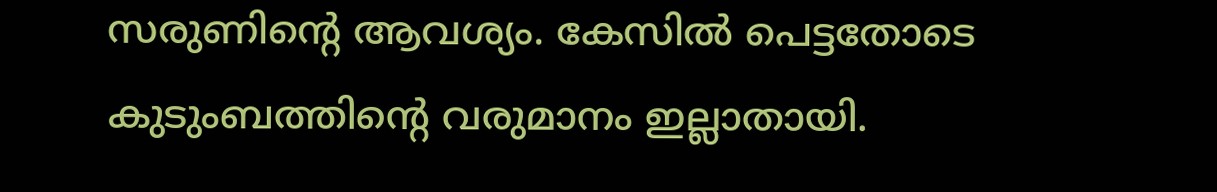സരുണിന്റെ ആവശ്യം. കേസിൽ പെട്ടതോടെ കുടുംബത്തിന്റെ വരുമാനം ഇല്ലാതായി.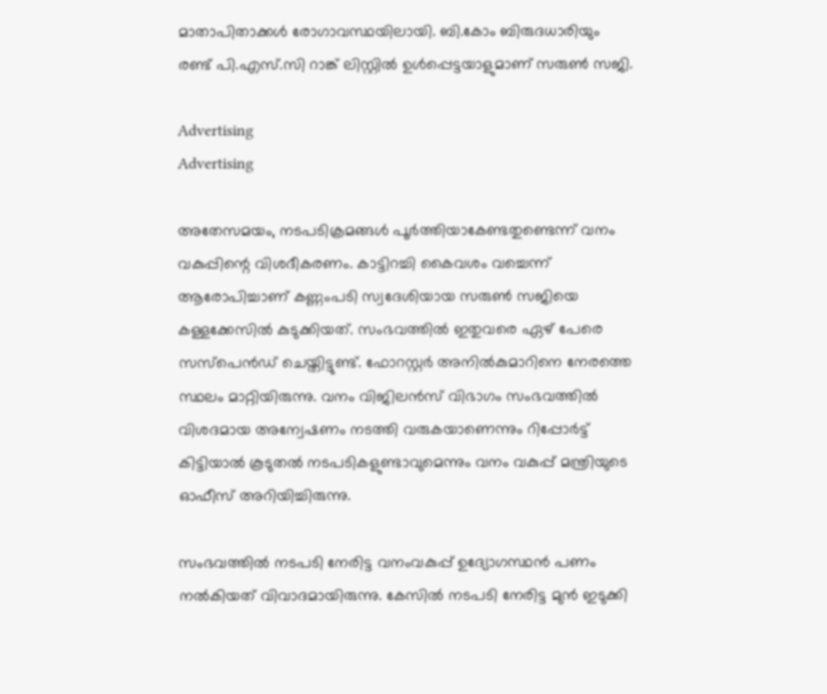മാതാപിതാക്കൾ രോഗാവസ്ഥയിലായി. ബി.കോം ബിരുദധാരിയും രണ്ട് പി.എസ്.സി റാങ്ക് ലിസ്റ്റിൽ ഉൾപ്പെട്ടയാളുമാണ് സരുൺ സജി.

Advertising
Advertising

അതേസമയം, നടപടിക്രമങ്ങൾ പൂർത്തിയാകേണ്ടതുണ്ടെന്ന് വനം വകുപ്പിന്റെ വിശദീകരണം. കാട്ടിറച്ചി കൈവശം വച്ചെന്ന് ആരോപിച്ചാണ് കണ്ണംപടി സ്വദേശിയായ സരുണ്‍ സജിയെ കള്ളക്കേസില്‍ കുടുക്കിയത്. സംഭവത്തില്‍ ഇതുവരെ ഏഴ് പേരെ സസ്‌പെന്‍ഡ് ചെയ്തിട്ടുണ്ട്. ഫോറസ്റ്റര്‍ അനില്‍കുമാറിനെ നേരത്തെ സ്ഥലം മാറ്റിയിരുന്നു. വനം വിജിലന്‍സ് വിഭാഗം സംഭവത്തില്‍ വിശദമായ അന്വേഷണം നടത്തി വരുകയാണെന്നും റിപ്പോര്‍ട്ട് കിട്ടിയാല്‍ കൂടുതല്‍ നടപടികളുണ്ടാവുമെന്നും വനം വകുപ്പ് മന്ത്രിയുടെ ഓഫീസ് അറിയിച്ചിരുന്നു.

സംഭവത്തിൽ നടപടി നേരിട്ട വനംവകുപ്പ് ഉദ്യോഗസ്ഥൻ പണം നൽകിയത് വിവാദമായിരുന്നു. കേസില്‍ നടപടി നേരിട്ട മുൻ ഇടുക്കി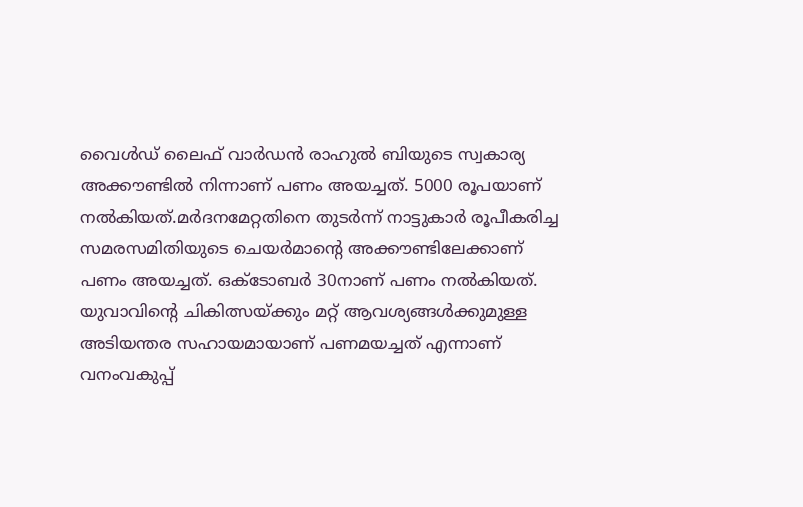വൈൾഡ് ലൈഫ് വാർഡൻ രാഹുൽ ബിയുടെ സ്വകാര്യ അക്കൗണ്ടിൽ നിന്നാണ് പണം അയച്ചത്. 5000 രൂപയാണ് നല്‍കിയത്.മര്‍ദനമേറ്റതിനെ തുടര്‍ന്ന് നാട്ടുകാര്‍ രൂപീകരിച്ച സമരസമിതിയുടെ ചെയര്‍മാന്റെ അക്കൗണ്ടിലേക്കാണ് പണം അയച്ചത്. ഒക്ടോബര്‍ 30നാണ് പണം നല്‍കിയത്. യുവാവിന്റെ ചികിത്സയ്ക്കും മറ്റ് ആവശ്യങ്ങള്‍ക്കുമുള്ള അടിയന്തര സഹായമായാണ് പണമയച്ചത് എന്നാണ് വനംവകുപ്പ്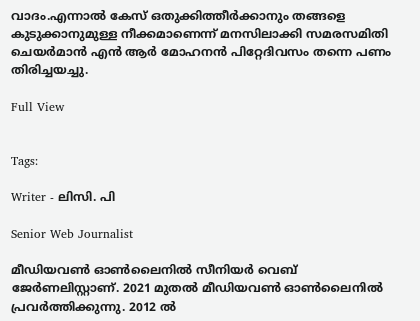വാദം.എന്നാൽ കേസ് ഒതുക്കിത്തീര്‍ക്കാനും തങ്ങളെ കുടുക്കാനുമുള്ള നീക്കമാണെന്ന് മനസിലാക്കി സമരസമിതി ചെയര്‍മാന്‍ എൻ ആർ മോഹനന്‍ പിറ്റേദിവസം തന്നെ പണം തിരിച്ചയച്ചു.

Full View


Tags:

Writer - ലിസി. പി

Senior Web Journalist

മീഡിയവൺ ഓൺലൈനിൽ സീനിയർ വെബ് ജേർണലിസ്റ്റാണ്. 2021 മുതൽ മീഡിയവൺ ഓൺലൈനിൽ പ്രവർത്തിക്കുന്നു. 2012 ല്‍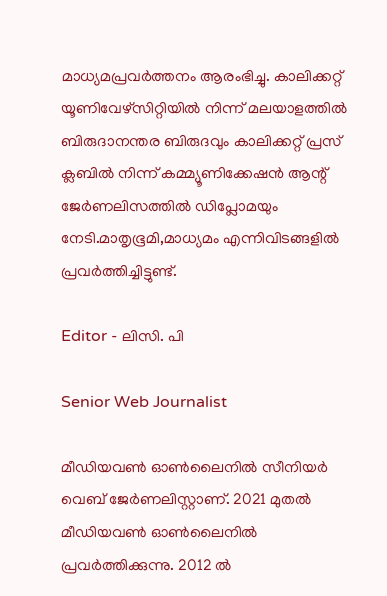മാധ്യമപ്രവര്‍ത്തനം ആരംഭിച്ചു. കാലിക്കറ്റ് യൂണിവേഴ്‌സിറ്റിയിൽ നിന്ന് മലയാളത്തിൽ ബിരുദാനന്തര ബിരുദവും കാലിക്കറ്റ് പ്രസ് ക്ലബിൽ നിന്ന് കമ്മ്യൂണിക്കേഷൻ ആന്റ് ജേർണലിസത്തിൽ ഡിപ്ലോമയും നേടി.മാതൃഭൂമി,മാധ്യമം എന്നിവിടങ്ങളിൽ പ്രവർത്തിച്ചിട്ടുണ്ട്.

Editor - ലിസി. പി

Senior Web Journalist

മീഡിയവൺ ഓൺലൈനിൽ സീനിയർ വെബ് ജേർണലിസ്റ്റാണ്. 2021 മുതൽ മീഡിയവൺ ഓൺലൈനിൽ പ്രവർത്തിക്കുന്നു. 2012 ല്‍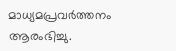മാധ്യമപ്രവര്‍ത്തനം ആരംഭിച്ചു.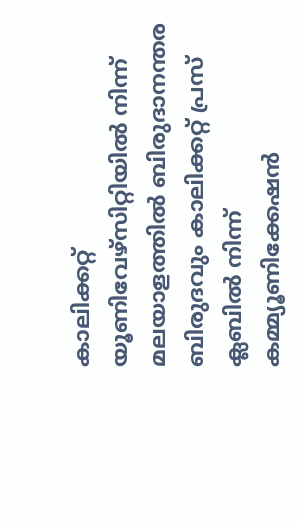കാലിക്കറ്റ് യൂണിവേഴ്‌സിറ്റിയിൽ നിന്ന് മലയാളത്തിൽ ബിരുദാനന്തര ബിരുദവും കാലിക്കറ്റ് പ്രസ് ക്ലബിൽ നിന്ന് കമ്മ്യൂണിക്കേഷൻ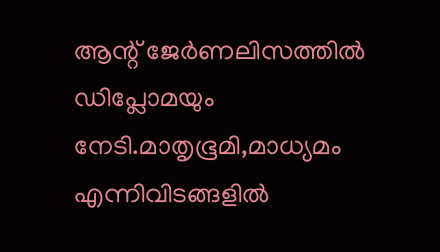ആന്റ് ജേർണലിസത്തിൽ ഡിപ്ലോമയും നേടി.മാതൃഭൂമി,മാധ്യമം എന്നിവിടങ്ങളിൽ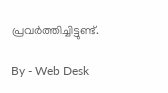പ്രവർത്തിച്ചിട്ടുണ്ട്.

By - Web Desk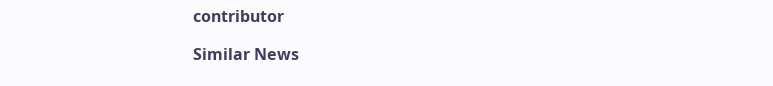contributor

Similar News